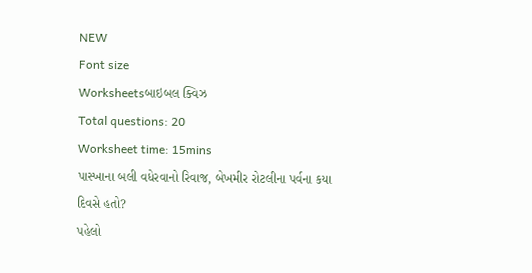NEW
Font size
Worksheetsબાઇબલ ક્વિઝ
Total questions: 20
Worksheet time: 15mins
પાસ્ખાના બલી વધેરવાનો રિવાજ, બેખમીર રોટલીના પર્વના કયા દિવસે હતો?
પહેલો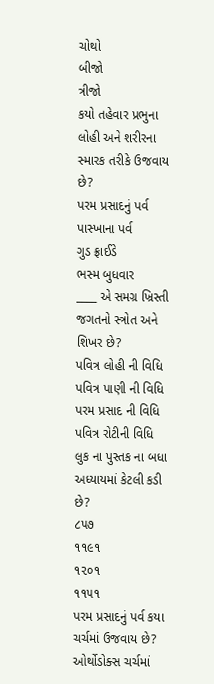ચોથો
બીજો
ત્રીજો
કયો તહેવાર પ્રભુના લોહી અને શરીરના સ્મારક તરીકે ઉજવાય છે?
પરમ પ્રસાદનું પર્વ
પાસ્ખાના પર્વ
ગુડ ફ્રાઈડે
ભસ્મ બુધવાર
____ એ સમગ્ર ખ્રિસ્તી જગતનો સ્ત્રોત અને શિખર છે?
પવિત્ર લોહી ની વિધિ
પવિત્ર પાણી ની વિધિ
પરમ પ્રસાદ ની વિધિ
પવિત્ર રોટીની વિધિ
લુક ના પુસ્તક ના બધા અધ્યાયમાં કેટલી કડી છે?
૮૫૭
૧૧૯૧
૧૨૦૧
૧૧૫૧
પરમ પ્રસાદનું પર્વ કયા ચર્ચમાં ઉજવાય છે?
ઓર્થોડોક્સ ચર્ચમાં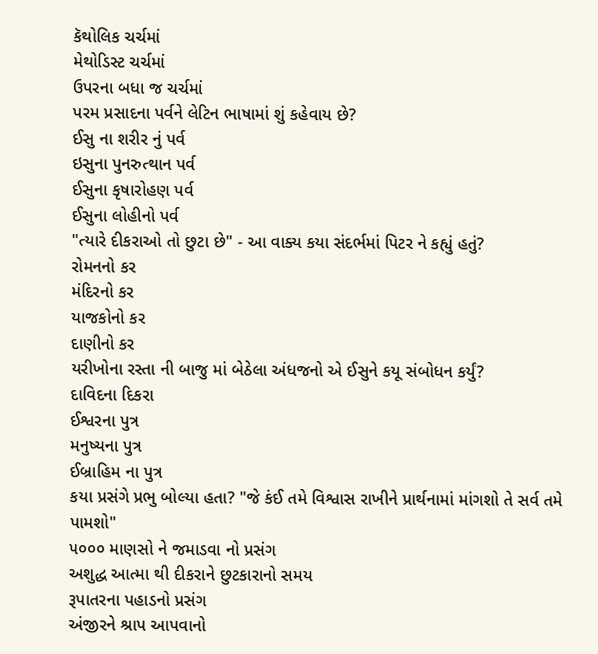કૅથોલિક ચર્ચમાં
મેથોડિસ્ટ ચર્ચમાં
ઉપરના બધા જ ચર્ચમાં
પરમ પ્રસાદના પર્વને લેટિન ભાષામાં શું કહેવાય છે?
ઈસુ ના શરીર નું પર્વ
ઇસુના પુનરુત્થાન પર્વ
ઈસુના કૃષારોહણ પર્વ
ઈસુના લોહીનો પર્વ
"ત્યારે દીકરાઓ તો છુટા છે" - આ વાક્ય કયા સંદર્ભમાં પિટર ને કહ્યું હતું?
રોમનનો કર
મંદિરનો કર
યાજકોનો કર
દાણીનો કર
યરીખોના રસ્તા ની બાજુ માં બેઠેલા અંધજનો એ ઈસુને કયૂ સંબોધન કર્યું?
દાવિદના દિકરા
ઈશ્વરના પુત્ર
મનુષ્યના પુત્ર
ઈબ્રાહિમ ના પુત્ર
કયા પ્રસંગે પ્રભુ બોલ્યા હતા? "જે કંઈ તમે વિશ્વાસ રાખીને પ્રાર્થનામાં માંગશો તે સર્વ તમે પામશો"
૫૦૦૦ માણસો ને જમાડવા નો પ્રસંગ
અશુદ્ધ આત્મા થી દીકરાને છુટકારાનો સમય
રૂપાતરના પહાડનો પ્રસંગ
અંજીરને શ્રાપ આપવાનો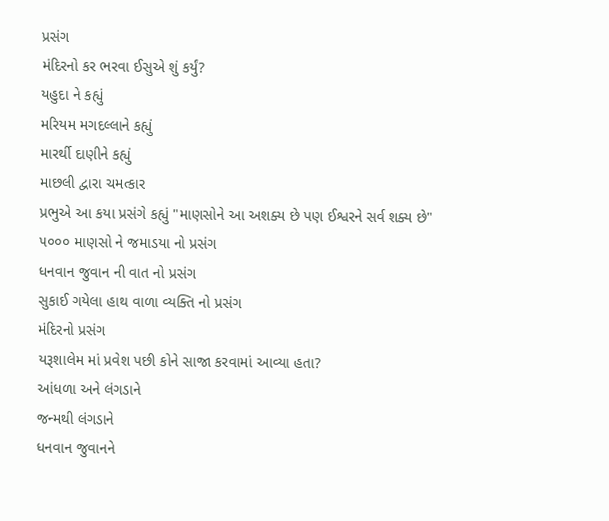પ્રસંગ
મંદિરનો કર ભરવા ઈસુએ શું કર્યું?
યહુદા ને કહ્યું
મરિયમ મગદલ્લાને કહ્યું
મારર્થી દાણીને કહ્યું
માછલી દ્વારા ચમત્કાર
પ્રભુએ આ કયા પ્રસંગે કહ્યું "માણસોને આ અશક્ય છે પણ ઈશ્વરને સર્વ શક્ય છે"
૫૦૦૦ માણસો ને જમાડયા નો પ્રસંગ
ધનવાન જુવાન ની વાત નો પ્રસંગ
સુકાઈ ગયેલા હાથ વાળા વ્યક્તિ નો પ્રસંગ
મંદિરનો પ્રસંગ
યરૂશાલેમ માં પ્રવેશ પછી કોને સાજા કરવામાં આવ્યા હતા?
આંધળા અને લંગડાને
જન્મથી લંગડાને
ધનવાન જુવાનને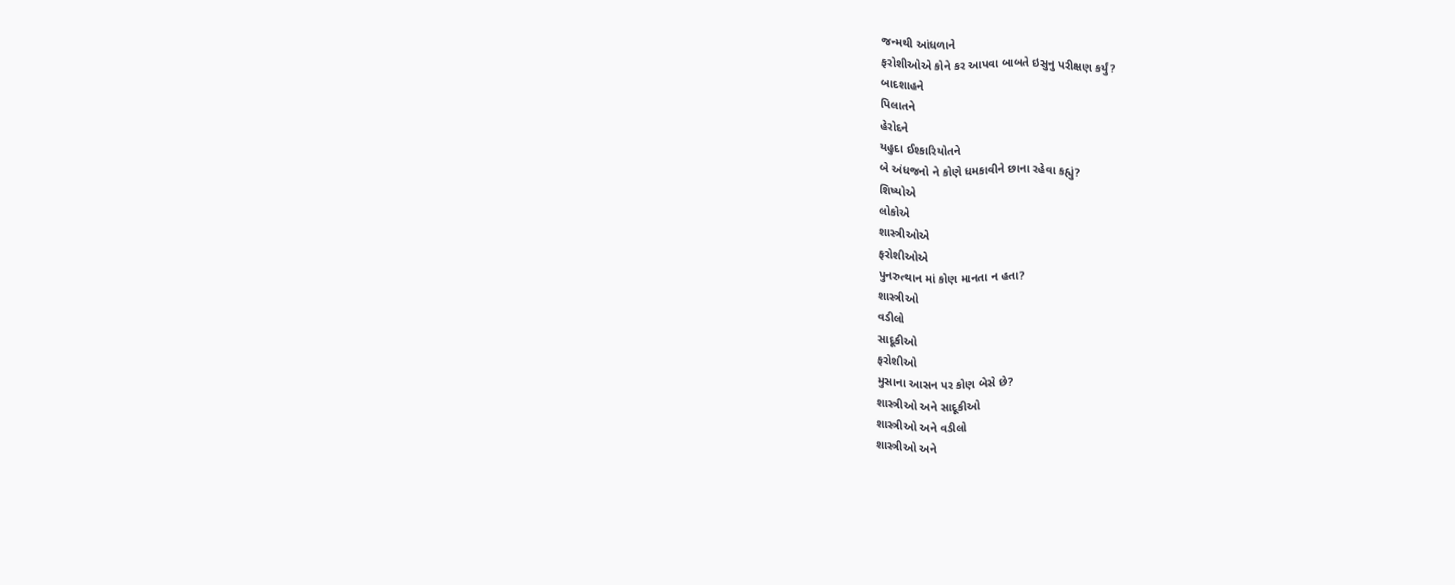જન્મથી આંધળાને
ફરોશીઓએ કોને કર આપવા બાબતે ઇસુનુ પરીક્ષણ કર્યું?
બાદશાહને
પિલાતને
હેરોદને
યહુદા ઈશ્કારિયોતને
બે અંધજનો ને કોણે ધમકાવીને છાના રહેવા કહ્યું?
શિષ્યોએ
લોકોએ
શાસ્ત્રીઓએ
ફરોશીઓએ
પુનરુત્થાન માં કોણ માનતા ન હતા?
શાસ્ત્રીઓ
વડીલો
સાદૂકીઓ
ફરોશીઓ
મુસાના આસન પર કોણ બેસે છે?
શાસ્ત્રીઓ અને સાદૂકીઓ
શાસ્ત્રીઓ અને વડીલો
શાસ્ત્રીઓ અને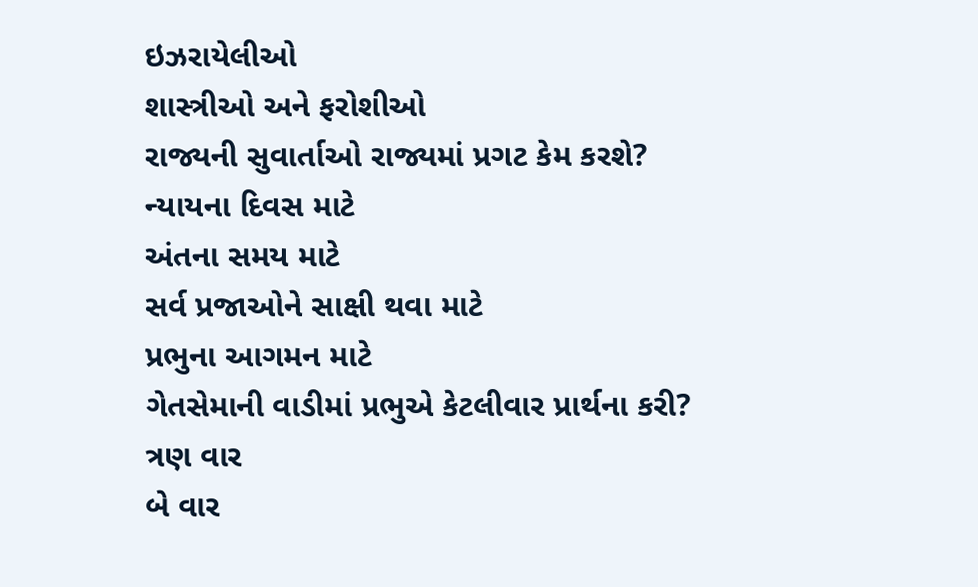ઇઝરાયેલીઓ
શાસ્ત્રીઓ અને ફરોશીઓ
રાજ્યની સુવાર્તાઓ રાજ્યમાં પ્રગટ કેમ કરશે?
ન્યાયના દિવસ માટે
અંતના સમય માટે
સર્વ પ્રજાઓને સાક્ષી થવા માટે
પ્રભુના આગમન માટે
ગેતસેમાની વાડીમાં પ્રભુએ કેટલીવાર પ્રાર્થના કરી?
ત્રણ વાર
બે વાર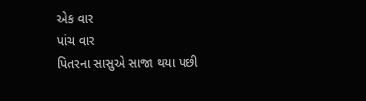એક વાર
પાંચ વાર
પિતરના સાસુએ સાજા થયા પછી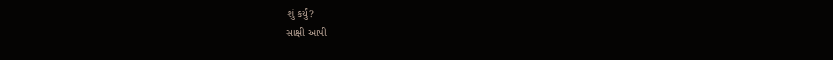શું કર્યું?
સાક્ષી આપી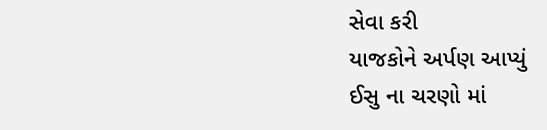સેવા કરી
યાજકોને અર્પણ આપ્યું
ઈસુ ના ચરણો માં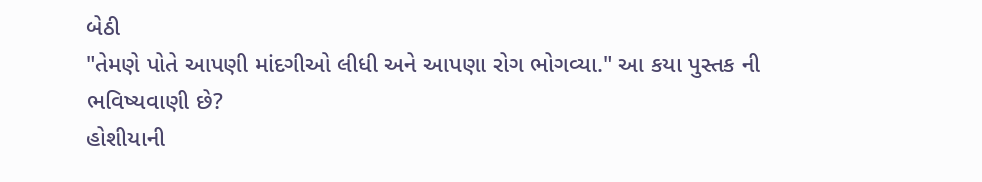બેઠી
"તેમણે પોતે આપણી માંદગીઓ લીધી અને આપણા રોગ ભોગવ્યા." આ કયા પુસ્તક ની ભવિષ્યવાણી છે?
હોશીયાની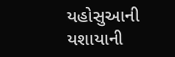યહોસુઆની
યશાયાની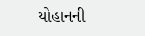યોહાનની